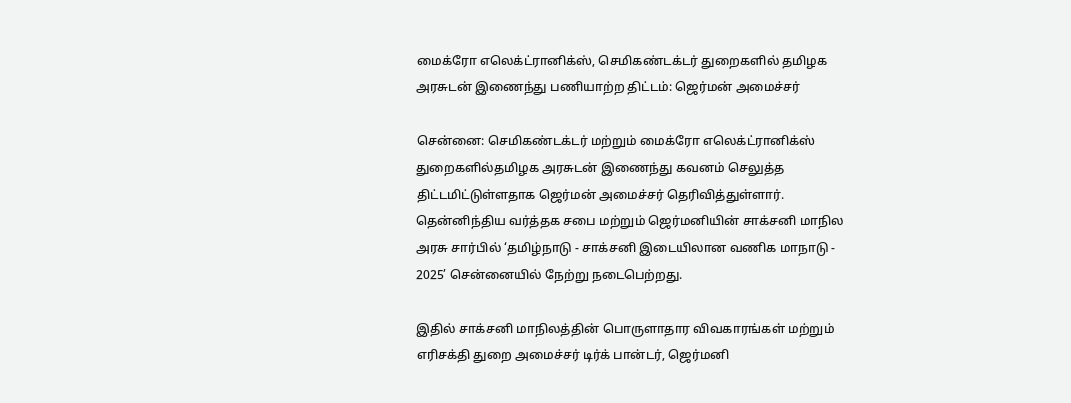மைக்ரோ எலெக்ட்ரானிக்ஸ், செமிகண்டக்டர் துறைகளில் தமிழக அரசுடன் இணைந்து பணியாற்ற திட்டம்: ஜெர்மன் அமைச்சர்

சென்னை: செமிகண்டக்டர் மற்றும் மைக்ரோ எலெக்ட்ரானிக்ஸ் துறைகளில்தமிழக அரசுடன் இணைந்து கவனம் செலுத்த திட்டமிட்டுள்ளதாக ஜெர்மன் அமைச்சர் தெரிவித்துள்ளார். தென்னிந்திய வர்த்தக சபை மற்றும் ஜெர்மனியின் சாக்சனி மாநில அரசு சார்பில் ‘தமிழ்நாடு - சாக்சனி இடையிலான வணிக மாநாடு - 2025’ சென்னையில் நேற்று நடைபெற்றது.

இதில் சாக்சனி மாநிலத்தின் பொருளாதார விவகாரங்கள் மற்றும் எரிசக்தி துறை அமைச்சர் டிர்க் பான்டர், ஜெர்மனி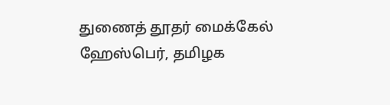துணைத் தூதர் மைக்கேல் ஹேஸ்பெர், தமிழக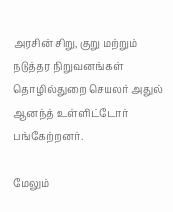அரசின் சிறு, குறு மற்றும் நடுத்தர நிறுவனங்கள் தொழில்துறை செயலர் அதுல் ஆனந்த் உள்ளிட்டோர் பங்கேற்றனர்.

மேலும்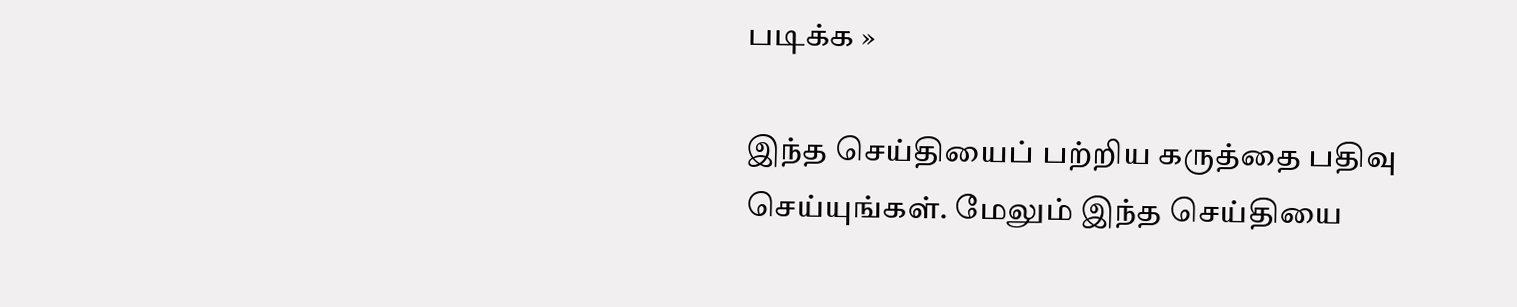படிக்க »

இந்த செய்தியைப் பற்றிய கருத்தை பதிவு செய்யுங்கள். மேலும் இந்த செய்தியை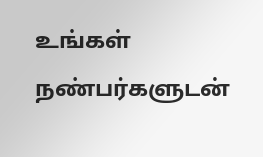உங்கள் நண்பர்களுடன்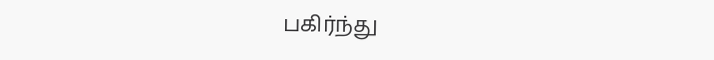பகிர்ந்து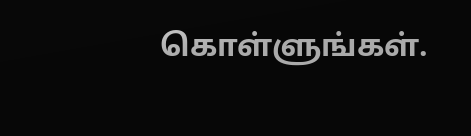கொள்ளுங்கள்.